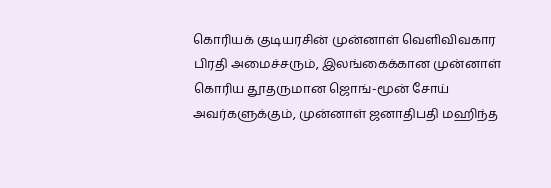கொரியக் குடியரசின் முன்னாள் வெளிவிவகார பிரதி அமைச்சரும், இலங்கைக்கான முன்னாள் கொரிய தூதருமான ஜொங்-மூன் சோய் அவர்களுக்கும், முன்னாள் ஜனாதிபதி மஹிந்த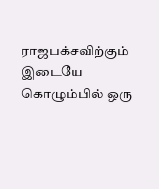ராஜபக்சவிற்கும் இடையே கொழும்பில் ஒரு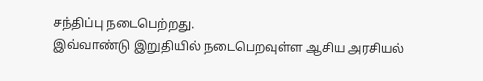சந்திப்பு நடைபெற்றது.
இவ்வாண்டு இறுதியில் நடைபெறவுள்ள ஆசிய அரசியல்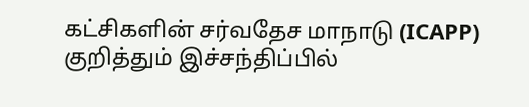கட்சிகளின் சர்வதேச மாநாடு (ICAPP) குறித்தும் இச்சந்திப்பில்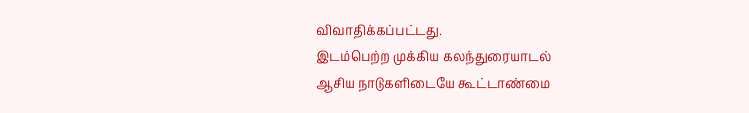விவாதிக்கப்பட்டது.
இடம்பெற்ற முக்கிய கலந்துரையாடல்
ஆசிய நாடுகளிடையே கூட்டாண்மை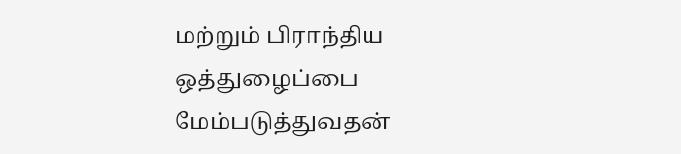மற்றும் பிராந்திய ஒத்துழைப்பை மேம்படுத்துவதன்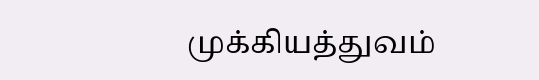முக்கியத்துவம்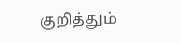குறித்தும்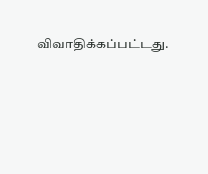விவாதிக்கப்பட்டது.